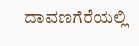ದಾವಣಗೆರೆಯಲ್ಲಿ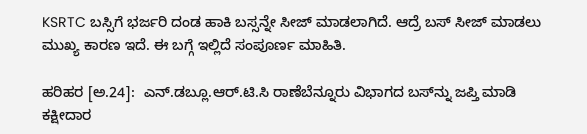KSRTC ಬಸ್ಸಿಗೆ ಭರ್ಜರಿ ದಂಡ ಹಾಕಿ ಬಸ್ಸನ್ನೇ ಸೀಜ್ ಮಾಡಲಾಗಿದೆ. ಆದ್ರೆ ಬಸ್ ಸೀಜ್ ಮಾಡಲು ಮುಖ್ಯ ಕಾರಣ ಇದೆ. ಈ ಬಗ್ಗೆ ಇಲ್ಲಿದೆ ಸಂಪೂರ್ಣ ಮಾಹಿತಿ.

ಹರಿಹರ [ಅ.24]:  ಎನ್‌.ಡಬ್ಲೂ.ಆರ್‌.ಟಿ.ಸಿ ರಾಣೆಬೆನ್ನೂರು ವಿಭಾಗದ ಬಸ್‌ನ್ನು ಜಪ್ತಿ ಮಾಡಿ ಕಕ್ಷೀದಾರ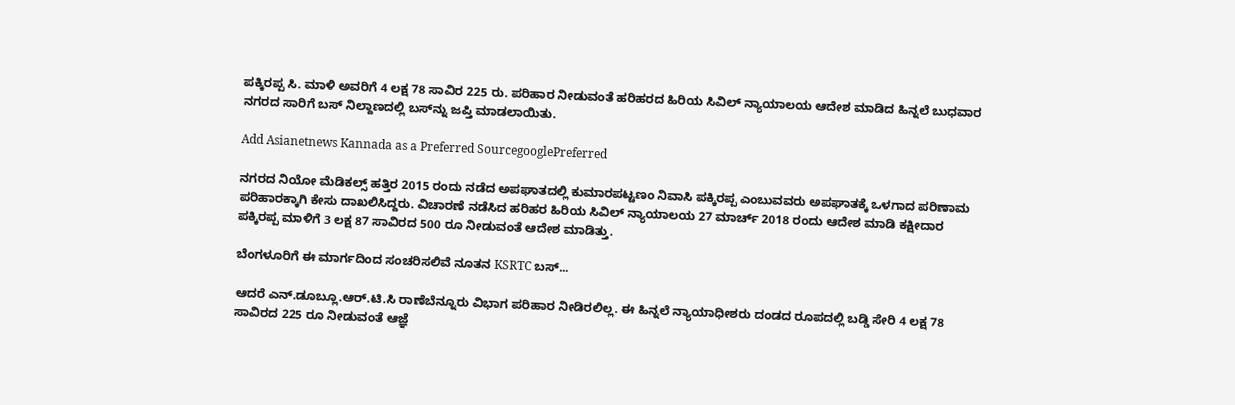ಪಕ್ಕಿರಪ್ಪ ಸಿ. ಮಾಳಿ ಅವರಿಗೆ 4 ಲಕ್ಷ 78 ಸಾವಿರ 225 ರು. ಪರಿಹಾರ ನೀಡುವಂತೆ ಹರಿಹರದ ಹಿರಿಯ ಸಿವಿಲ್‌ ನ್ಯಾಯಾಲಯ ಆದೇಶ ಮಾಡಿದ ಹಿನ್ನಲೆ ಬುಧವಾರ ನಗರದ ಸಾರಿಗೆ ಬಸ್‌ ನಿಲ್ದಾಣದಲ್ಲಿ ಬಸ್‌ನ್ನು ಜಪ್ತಿ ಮಾಡಲಾಯಿತು.

Add Asianetnews Kannada as a Preferred SourcegooglePreferred

ನಗರದ ನಿಯೋ ಮೆಡಿಕಲ್ಸ್‌ ಹತ್ತಿರ 2015 ರಂದು ನಡೆದ ಅಪಘಾತದಲ್ಲಿ ಕುಮಾರಪಟ್ಟಣಂ ನಿವಾಸಿ ಪಕ್ಕಿರಪ್ಪ ಎಂಬುವವರು ಅಪಘಾತಕ್ಕೆ ಒಳಗಾದ ಪರಿಣಾಮ ಪರಿಹಾರಕ್ಕಾಗಿ ಕೇಸು ದಾಖಲಿಸಿದ್ದರು. ವಿಚಾರಣೆ ನಡೆಸಿದ ಹರಿಹರ ಹಿರಿಯ ಸಿವಿಲ್‌ ನ್ಯಾಯಾಲಯ 27 ಮಾರ್ಚ್ 2018 ರಂದು ಆದೇಶ ಮಾಡಿ ಕಕ್ಷೀದಾರ ಪಕ್ಕಿರಪ್ಪ ಮಾಳಿಗೆ 3 ಲಕ್ಷ 87 ಸಾವಿರದ 500 ರೂ ನೀಡುವಂತೆ ಆದೇಶ ಮಾಡಿತ್ತು.

ಬೆಂಗಳೂರಿಗೆ ಈ ಮಾರ್ಗದಿಂದ ಸಂಚರಿಸಲಿವೆ ನೂತನ KSRTC ಬಸ್‌...

ಆದರೆ ಎನ್‌.ಡೂಬ್ಲೂ.ಆರ್‌.ಟಿ.ಸಿ ರಾಣೆಬೆನ್ನೂರು ವಿಭಾಗ ಪರಿಹಾರ ನೀಡಿರಲಿಲ್ಲ. ಈ ಹಿನ್ನಲೆ ನ್ಯಾಯಾಧೀಶರು ದಂಡದ ರೂಪದಲ್ಲಿ ಬಡ್ಡಿ ಸೇರಿ 4 ಲಕ್ಷ 78 ಸಾವಿರದ 225 ರೂ ನೀಡುವಂತೆ ಆಜ್ಞೆ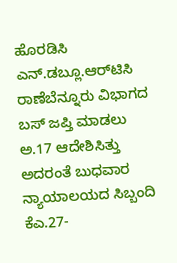ಹೊರಡಿಸಿ ಎನ್‌.ಡಬ್ಲೂ.ಆರ್‌ಟಿಸಿ ರಾಣೆಬೆನ್ನೂರು ವಿಭಾಗದ ಬಸ್‌ ಜಪ್ತಿ ಮಾಡಲು ಅ.17 ಆದೇಶಿಸಿತ್ತು ಅದರಂತೆ ಬುಧವಾರ ನ್ಯಾಯಾಲಯದ ಸಿಬ್ಬಂದಿ ಕೆಎ.27-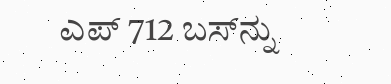ಎಪ್‌ 712 ಬಸ್‌ನ್ನು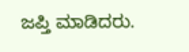ಜಪ್ತಿ ಮಾಡಿದರು.